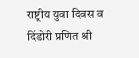राष्ट्रीय युवा दिवस व दिंडोरी प्रणित श्री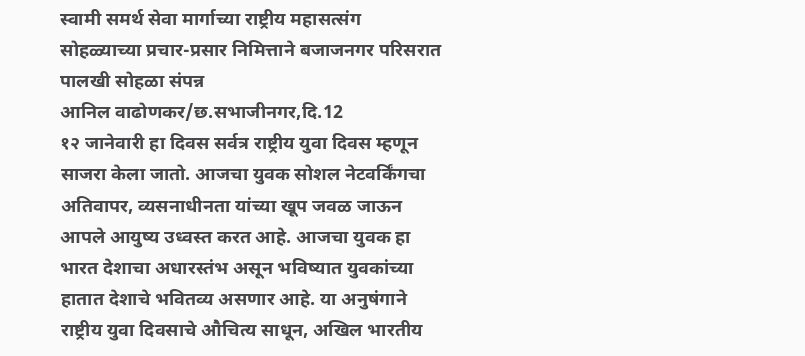स्वामी समर्थ सेवा मार्गाच्या राष्ट्रीय महासत्संग सोहळ्याच्या प्रचार-प्रसार निमित्ताने बजाजनगर परिसरात पालखी सोहळा संपन्न
आनिल वाढोणकर/छ.सभाजीनगर,दि.12
१२ जानेवारी हा दिवस सर्वत्र राष्ट्रीय युवा दिवस म्हणून साजरा केला जातो. आजचा युवक सोशल नेटवर्किंगचा अतिवापर, व्यसनाधीनता यांच्या खूप जवळ जाऊन आपले आयुष्य उध्वस्त करत आहे. आजचा युवक हा भारत देशाचा अधारस्तंभ असून भविष्यात युवकांच्या हातात देशाचे भवितव्य असणार आहे. या अनुषंगाने राष्ट्रीय युवा दिवसाचे औचित्य साधून, अखिल भारतीय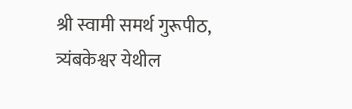श्री स्वामी समर्थ गुरूपीठ, त्र्यंबकेश्वर येथील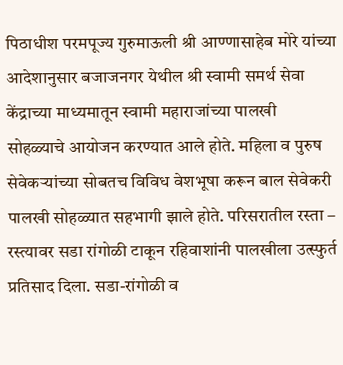पिठाधीश परमपूज्य गुरुमाऊली श्री आण्णासाहेब मोरे यांच्या आदेशानुसार बजाजनगर येथील श्री स्वामी समर्थ सेवा केंद्राच्या माध्यमातून स्वामी महाराजांच्या पालखी सोहळ्याचे आयोजन करण्यात आले होते. महिला व पुरुष सेवेकऱ्यांच्या सोबतच विविध वेशभूषा करून बाल सेवेकरी पालखी सोहळ्यात सहभागी झाले होते. परिसरातील रस्ता – रस्त्यावर सडा रांगोळी टाकून रहिवाशांनी पालखीला उत्स्फुर्त प्रतिसाद दिला. सडा-रांगोळी व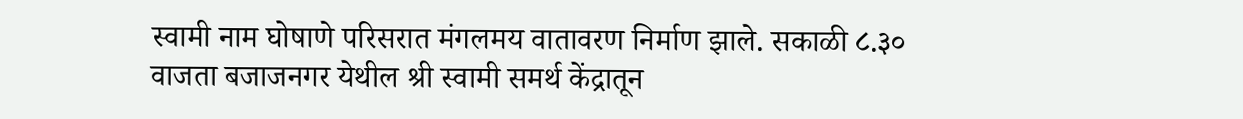स्वामी नाम घोषाणे परिसरात मंगलमय वातावरण निर्माण झाले. सकाळी ८.३० वाजता बजाजनगर येथील श्री स्वामी समर्थ केंद्रातून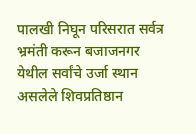पालखी निघून परिसरात सर्वत्र भ्रमंती करून बजाजनगर येथील सर्वांचे उर्जा स्थान असलेले शिवप्रतिष्ठान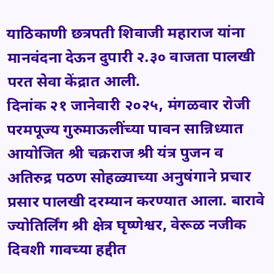याठिकाणी छत्रपती शिवाजी महाराज यांना मानवंदना देऊन दुपारी २.३० वाजता पालखी परत सेवा केंद्रात आली.
दिनांक २१ जानेवारी २०२५, मंगळवार रोजी परमपूज्य गुरुमाऊलींच्या पावन सान्निध्यात आयोजित श्री चक्रराज श्री यंत्र पुजन व अतिरुद्र पठण सोहळ्याच्या अनुषंगाने प्रचार प्रसार पालखी दरम्यान करण्यात आला. बारावे ज्योतिर्लिंग श्री क्षेत्र घृष्णेश्वर, वेरूळ नजीक दिवशी गावच्या हद्दीत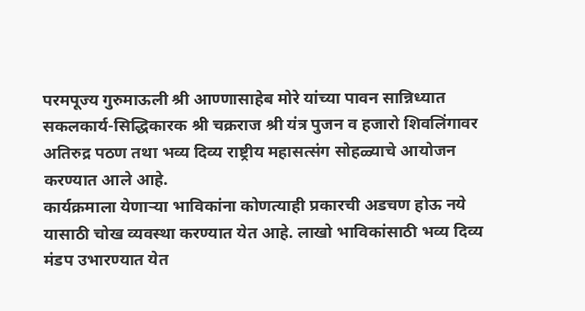परमपूज्य गुरुमाऊली श्री आण्णासाहेब मोरे यांच्या पावन सान्निध्यात सकलकार्य-सिद्धिकारक श्री चक्रराज श्री यंत्र पुजन व हजारो शिवलिंगावर अतिरुद्र पठण तथा भव्य दिव्य राष्ट्रीय महासत्संग सोहळ्याचे आयोजन करण्यात आले आहे.
कार्यक्रमाला येणाऱ्या भाविकांना कोणत्याही प्रकारची अडचण होऊ नये यासाठी चोख व्यवस्था करण्यात येत आहे. लाखो भाविकांसाठी भव्य दिव्य मंडप उभारण्यात येत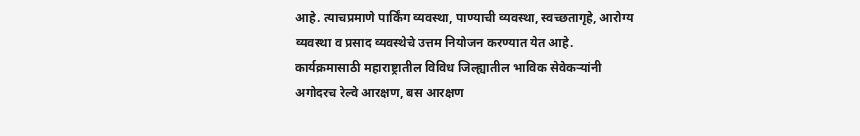आहे. त्याचप्रमाणे पार्किंग व्यवस्था, पाण्याची व्यवस्था, स्वच्छतागृहे, आरोग्य व्यवस्था व प्रसाद व्यवस्थेचे उत्तम नियोजन करण्यात येत आहे. कार्यक्रमासाठी महाराष्ट्रातील विविध जिल्ह्यातील भाविक सेवेकऱ्यांनी अगोदरच रेल्वे आरक्षण, बस आरक्षण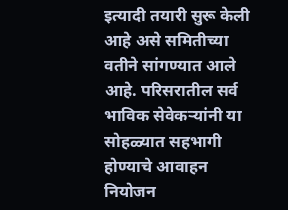इत्यादी तयारी सुरू केली आहे असे समितीच्या वतीने सांगण्यात आले आहे. परिसरातील सर्व भाविक सेवेकऱ्यांनी या सोहळ्यात सहभागी होण्याचे आवाहन नियोजन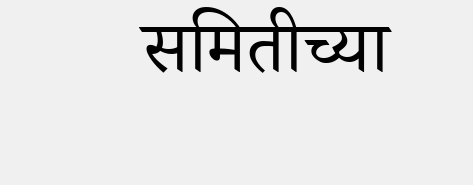समितीच्या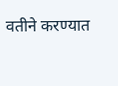वतीने करण्यात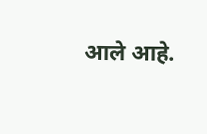आले आहे.